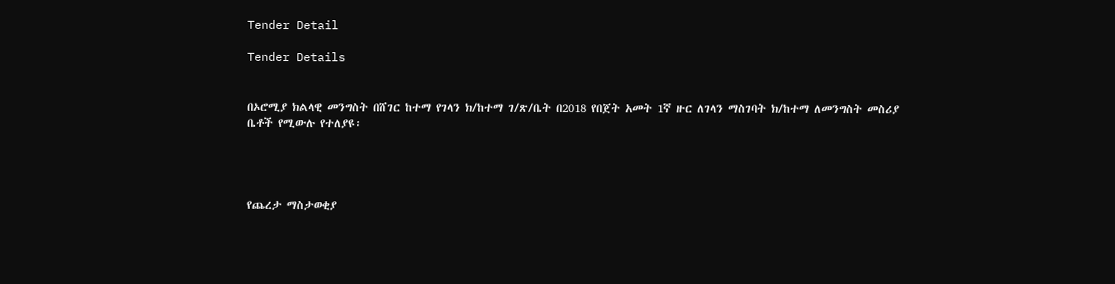Tender Detail

Tender Details


በኦሮሚያ ክልላዊ መንግስት በሸገር ከተማ የገላን ክ/ከተማ ገ/ጽ/ቤት በ2018 የበጀት አመት 1ኛ ዙር ለገላን ማስገባት ክ/ከተማ ለመንግስት መስሪያ ቤቶች የሚውሉ የተለያዩ፡




የጨረታ ማስታወቂያ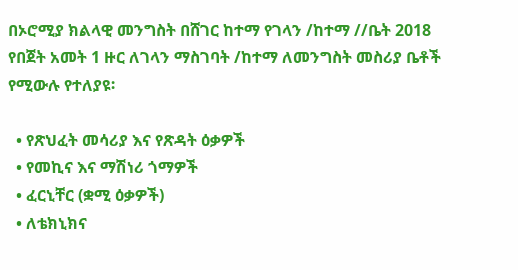በኦሮሚያ ክልላዊ መንግስት በሸገር ከተማ የገላን /ከተማ //ቤት 2018 የበጀት አመት 1 ዙር ለገላን ማስገባት /ከተማ ለመንግስት መስሪያ ቤቶች የሚውሉ የተለያዩ፡

  • የጽህፈት መሳሪያ እና የጽዳት ዕቃዎች
  • የመኪና እና ማሽነሪ ጎማዎች
  • ፈርኒቸር (ቋሚ ዕቃዎች)
  • ለቴክኒክና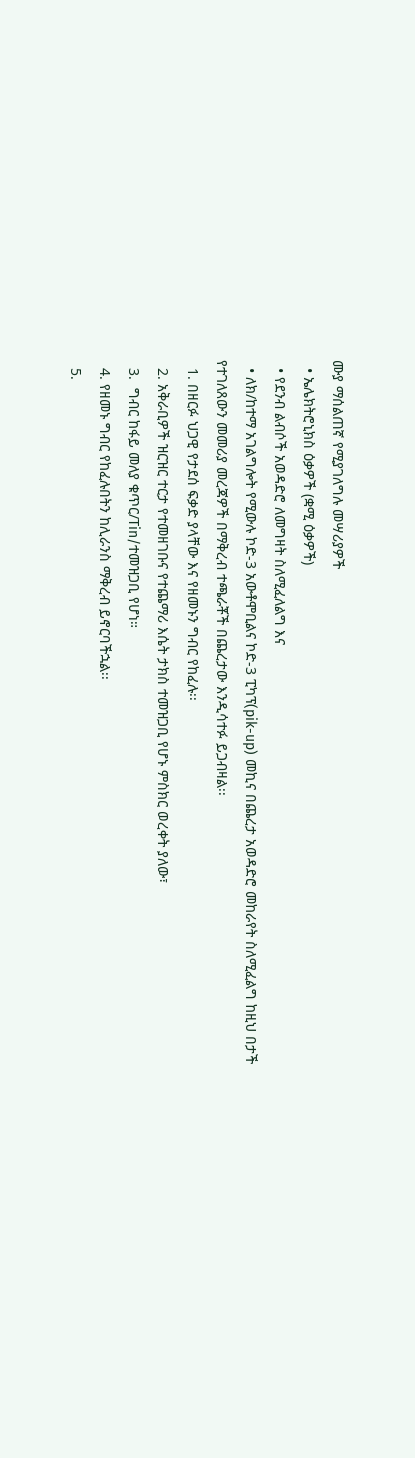ሙያ ማሰልጠኛ የሚያገለግሉ መሣሪያዎች
  • ኤሌክትሮኒክስ ዕቃዎች (ቋሚ ዕቃዎች)
  • የደንብ ልብሶች አወዳድሮ ለመግዛት ስለሚፈለልግ እና
  • ለክ/ከተማ አገልግሎት የሚውሉ ኮድ-3 አውቶሞቢልና ኮድ-3 ፒካፕ(pik-up) መኪና በጨረታ አወዳድሮ መከራየት ስለሚፈልግ ከዚህ በታች የተገለጸውን መመሪያ መረጃዎች በማቅረብ ተጫራቾች በጨረታው እንዲሳተፉ ይጋብዛል፡፡
  1. በዘርፉ ህጋዊ የታደሰ ፍቃድ ያላቸው እና የዘመኑን ግብር የከፈሉ፡፡
  2. አቅራቢዎች ዝርዝር ተርታ የተመዘገቡና የተጨማሪ እሴት ታክስ ተመዝጋቢ የሆኑ ምስክር ወረቀት ያለው፣
  3.  ግብር ከፋይ መለያ ቁጥር/Tin/ተመዝጋቢ የሆነ።
  4. የዘመኑ ግብር የከፈሉበትን ከሊራንስ ማቅረብ ይኖርባችኋል፡፡
  5.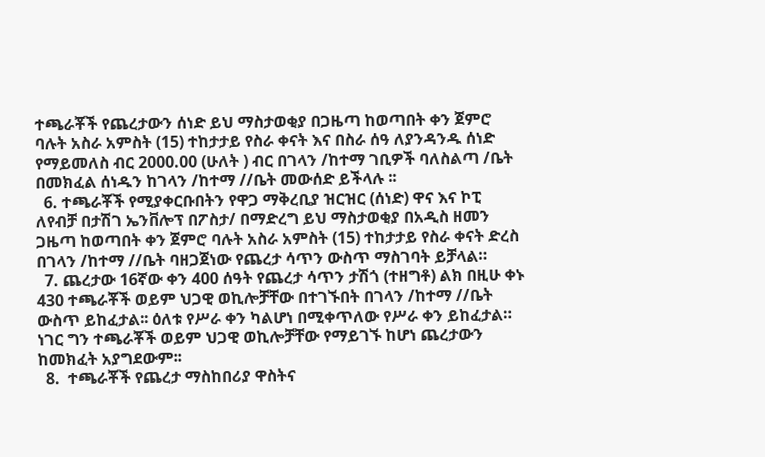ተጫራቾች የጨረታውን ሰነድ ይህ ማስታወቂያ በጋዜጣ ከወጣበት ቀን ጀምሮ ባሉት አስራ አምስት (15) ተከታታይ የስራ ቀናት እና በስራ ሰዓ ለያንዳንዱ ሰነድ የማይመለስ ብር 2000.00 (ሁለት ) ብር በገላን /ከተማ ገቢዎች ባለስልጣ /ቤት በመክፈል ሰነዱን ከገላን /ከተማ //ቤት መውሰድ ይችላሉ ፡፡
  6. ተጫራቾች የሚያቀርቡበትን የዋጋ ማቅረቢያ ዝርዝር (ሰነድ) ዋና እና ኮፒ ለየብቻ በታሽገ ኤንቨሎፕ በፖስታ/ በማድረግ ይህ ማስታወቂያ በአዲስ ዘመን ጋዜጣ ከወጣበት ቀን ጀምሮ ባሉት አስራ አምስት (15) ተከታታይ የስራ ቀናት ድረስ በገላን /ከተማ //ቤት ባዘጋጀነው የጨረታ ሳጥን ውስጥ ማስገባት ይቻላል።
  7. ጨረታው 16ኛው ቀን 400 ሰዓት የጨረታ ሳጥን ታሽጎ (ተዘግቶ) ልክ በዚሁ ቀኑ 430 ተጫራቾች ወይም ህጋዊ ወኪሎቻቸው በተገኙበት በገላን /ከተማ //ቤት ውስጥ ይከፈታል፡፡ ዕለቱ የሥራ ቀን ካልሆነ በሚቀጥለው የሥራ ቀን ይከፈታል። ነገር ግን ተጫራቾች ወይም ህጋዊ ወኪሎቻቸው የማይገኙ ከሆነ ጨረታውን ከመክፈት አያግደውም፡፡
  8.  ተጫራቾች የጨረታ ማስከበሪያ ዋስትና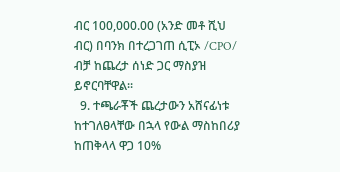ብር 100,000.00 (አንድ መቶ ሺህ ብር) በባንክ በተረጋገጠ ሲፒኦ /CPO/ ብቻ ከጨረታ ሰነድ ጋር ማስያዝ ይኖርባቸዋል፡፡
  9. ተጫራቾች ጨረታውን አሸናፊነቱ ከተገለፀላቸው በኋላ የውል ማስከበሪያ ከጠቅላላ ዋጋ 10%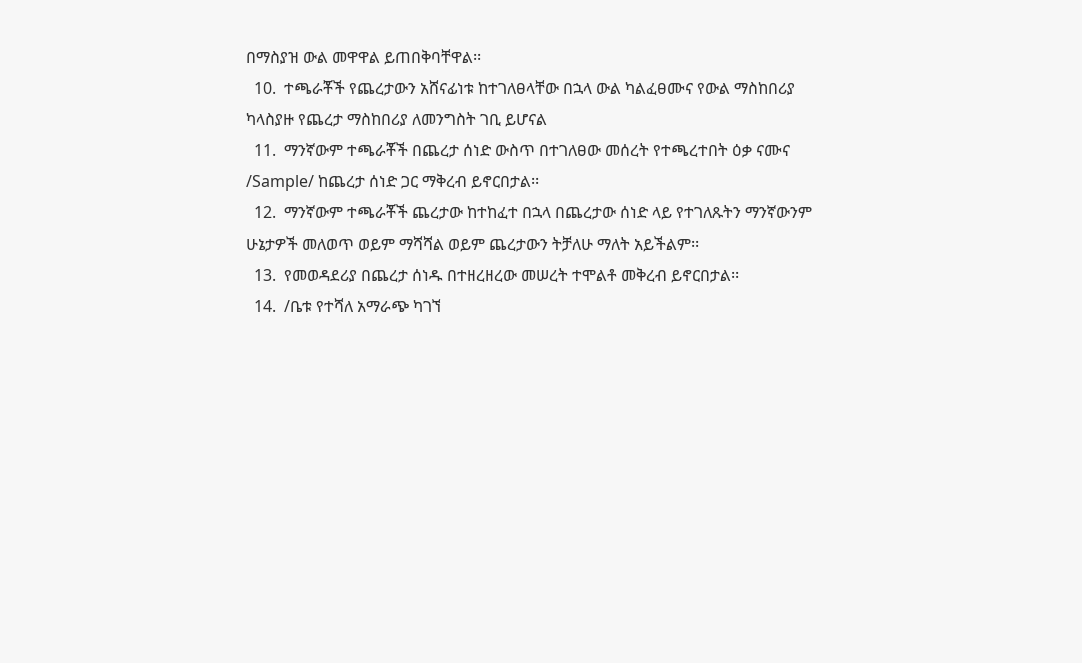በማስያዝ ውል መዋዋል ይጠበቅባቸዋል፡፡
  10.  ተጫራቾች የጨረታውን አሸናፊነቱ ከተገለፀላቸው በኋላ ውል ካልፈፀሙና የውል ማስከበሪያ ካላስያዙ የጨረታ ማስከበሪያ ለመንግስት ገቢ ይሆናል
  11.  ማንኛውም ተጫራቾች በጨረታ ሰነድ ውስጥ በተገለፀው መሰረት የተጫረተበት ዕቃ ናሙና /Sample/ ከጨረታ ሰነድ ጋር ማቅረብ ይኖርበታል፡፡
  12.  ማንኛውም ተጫራቾች ጨረታው ከተከፈተ በኋላ በጨረታው ሰነድ ላይ የተገለጹትን ማንኛውንም ሁኔታዎች መለወጥ ወይም ማሻሻል ወይም ጨረታውን ትቻለሁ ማለት አይችልም፡፡
  13.  የመወዳደሪያ በጨረታ ሰነዱ በተዘረዘረው መሠረት ተሞልቶ መቅረብ ይኖርበታል፡፡
  14.  /ቤቱ የተሻለ አማራጭ ካገኘ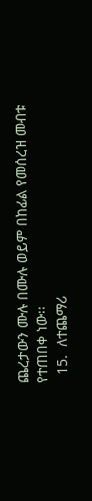ጨረታውን ሙሉ በሙሉ ወይም በከፊል የመሰረዝ መብቱ የተጠበቀ ነው፡፡
  15.  ለተጨማሪ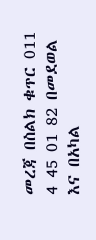መረጃ በስልክ ቁጥር 011 4 45 01 82 በመደወል እና በአካል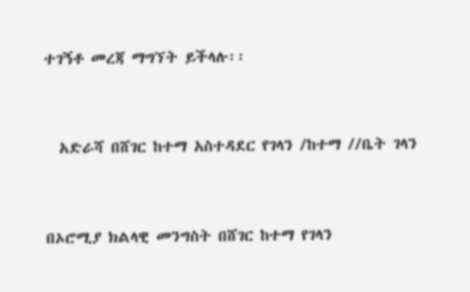ተገኝቶ መረጃ ማግኘት ይችላሉ፡፡



  አድራሻ በሸገር ከተማ አስተዳደር የገላን /ከተማ //ቤት ገላን



በኦሮሚያ ክልላዊ መንግስት በሸገር ከተማ የገላን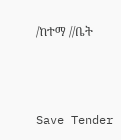/ከተማ //ቤት



Save Tender